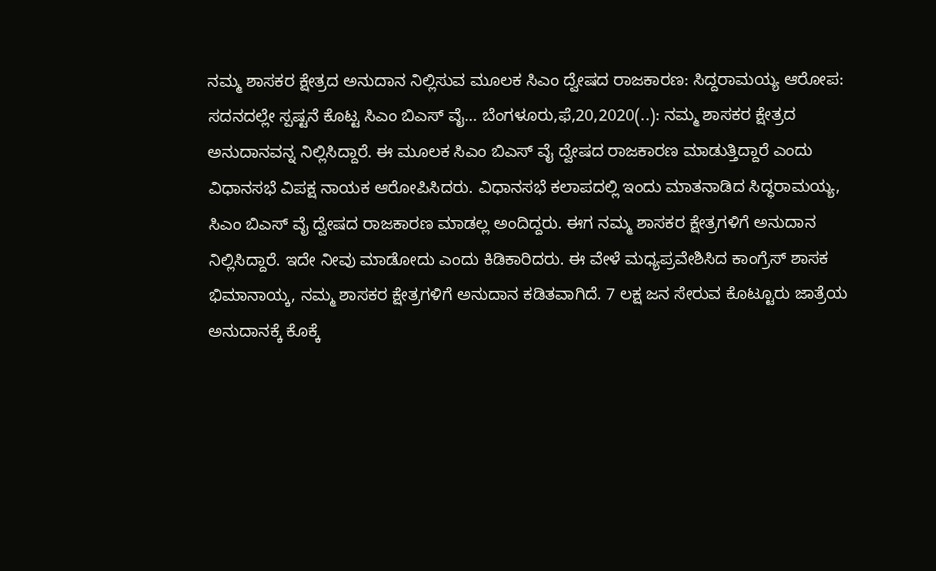ನಮ್ಮ ಶಾಸಕರ ಕ್ಷೇತ್ರದ ಅನುದಾನ ನಿಲ್ಲಿಸುವ ಮೂಲಕ ಸಿಎಂ ದ್ವೇಷದ ರಾಜಕಾರಣ: ಸಿದ್ದರಾಮಯ್ಯ ಆರೋಪ: ಸದನದಲ್ಲೇ ಸ್ಪಷ್ಟನೆ ಕೊಟ್ಟ ಸಿಎಂ ಬಿಎಸ್ ವೈ… ಬೆಂಗಳೂರು,ಫೆ,20,2020(..): ನಮ್ಮ ಶಾಸಕರ ಕ್ಷೇತ್ರದ ಅನುದಾನವನ್ನ ನಿಲ್ಲಿಸಿದ್ದಾರೆ. ಈ ಮೂಲಕ ಸಿಎಂ ಬಿಎಸ್ ವೈ ದ್ವೇಷದ ರಾಜಕಾರಣ ಮಾಡುತ್ತಿದ್ದಾರೆ ಎಂದು ವಿಧಾನಸಭೆ ವಿಪಕ್ಷ ನಾಯಕ ಆರೋಪಿಸಿದರು. ವಿಧಾನಸಭೆ ಕಲಾಪದಲ್ಲಿ ಇಂದು ಮಾತನಾಡಿದ ಸಿದ್ಧರಾಮಯ್ಯ, ಸಿಎಂ ಬಿಎಸ್ ವೈ ದ್ವೇಷದ ರಾಜಕಾರಣ ಮಾಡಲ್ಲ ಅಂದಿದ್ದರು. ಈಗ ನಮ್ಮ ಶಾಸಕರ ಕ್ಷೇತ್ರಗಳಿಗೆ ಅನುದಾನ ನಿಲ್ಲಿಸಿದ್ದಾರೆ. ಇದೇ ನೀವು ಮಾಡೋದು ಎಂದು ಕಿಡಿಕಾರಿದರು. ಈ ವೇಳೆ ಮಧ್ಯಪ್ರವೇಶಿಸಿದ ಕಾಂಗ್ರೆಸ್ ಶಾಸಕ ಭಿಮಾನಾಯ್ಕ, ನಮ್ಮ ಶಾಸಕರ ಕ್ಷೇತ್ರಗಳಿಗೆ ಅನುದಾನ ಕಡಿತವಾಗಿದೆ. 7 ಲಕ್ಷ ಜನ ಸೇರುವ ಕೊಟ್ಟೂರು ಜಾತ್ರೆಯ ಅನುದಾನಕ್ಕೆ ಕೊಕ್ಕೆ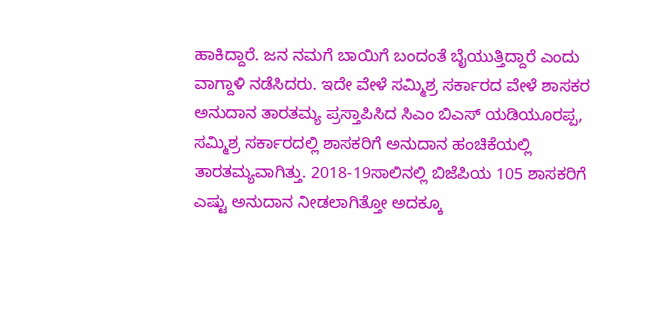ಹಾಕಿದ್ದಾರೆ. ಜನ ನಮಗೆ ಬಾಯಿಗೆ ಬಂದಂತೆ ಬೈಯುತ್ತಿದ್ದಾರೆ ಎಂದು ವಾಗ್ದಾಳಿ ನಡೆಸಿದರು. ಇದೇ ವೇಳೆ ಸಮ್ಮಿಶ್ರ ಸರ್ಕಾರದ ವೇಳೆ ಶಾಸಕರ ಅನುದಾನ ತಾರತಮ್ಯ ಪ್ರಸ್ತಾಪಿಸಿದ ಸಿಎಂ ಬಿಎಸ್ ಯಡಿಯೂರಪ್ಪ, ಸಮ್ಮಿಶ್ರ ಸರ್ಕಾರದಲ್ಲಿ ಶಾಸಕರಿಗೆ ಅನುದಾನ ಹಂಚಿಕೆಯಲ್ಲಿ ತಾರತಮ್ಯವಾಗಿತ್ತು. 2018-19ಸಾಲಿನಲ್ಲಿ ಬಿಜೆಪಿಯ 105 ಶಾಸಕರಿಗೆ ಎಷ್ಟು ಅನುದಾನ ನೀಡಲಾಗಿತ್ತೋ ಅದಕ್ಕೂ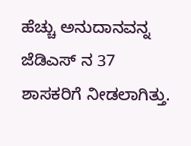ಹೆಚ್ಚು ಅನುದಾನವನ್ನ ಜೆಡಿಎಸ್ ನ 37 ಶಾಸಕರಿಗೆ ನೀಡಲಾಗಿತ್ತು.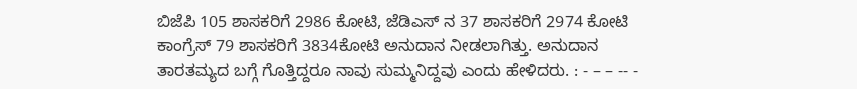ಬಿಜೆಪಿ 105 ಶಾಸಕರಿಗೆ 2986 ಕೋಟಿ, ಜೆಡಿಎಸ್ ನ 37 ಶಾಸಕರಿಗೆ 2974 ಕೋಟಿ ಕಾಂಗ್ರೆಸ್ 79 ಶಾಸಕರಿಗೆ 3834ಕೋಟಿ ಅನುದಾನ ನೀಡಲಾಗಿತ್ತು. ಅನುದಾನ ತಾರತಮ್ಯದ ಬಗ್ಗೆ ಗೊತ್ತಿದ್ದರೂ ನಾವು ಸುಮ್ಮನಿದ್ದವು ಎಂದು ಹೇಳಿದರು. : - – – -- -